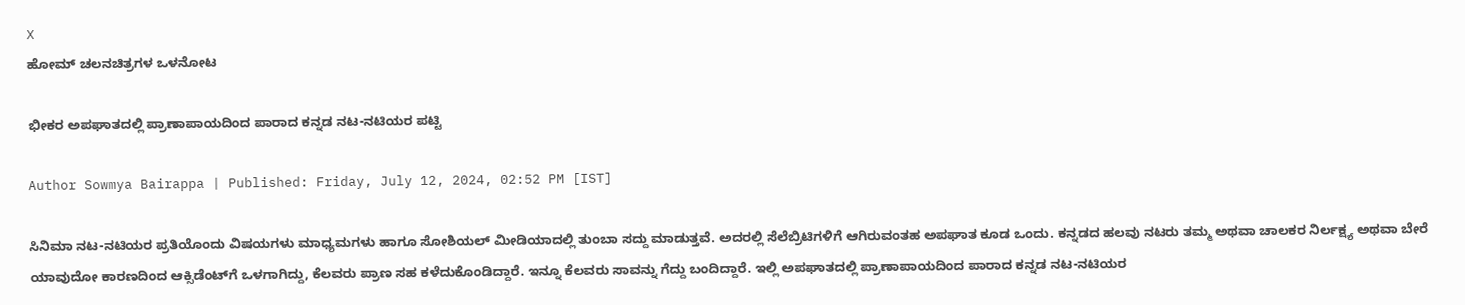X
ಹೋಮ್ ಚಲನಚಿತ್ರಗಳ ಒಳನೋಟ

ಭೀಕರ ಅಪಘಾತದಲ್ಲಿ ಪ್ರಾಣಾಪಾಯದಿಂದ ಪಾರಾದ ಕನ್ನಡ ನಟ-ನಟಿಯರ ಪಟ್ಟಿ

Author Sowmya Bairappa | Published: Friday, July 12, 2024, 02:52 PM [IST]

ಸಿನಿಮಾ ನಟ-ನಟಿಯರ ಪ್ರತಿಯೊಂದು ವಿಷಯಗಳು ಮಾಧ್ಯಮಗಳು ಹಾಗೂ ಸೋಶಿಯಲ್ ಮೀಡಿಯಾದಲ್ಲಿ ತುಂಬಾ ಸದ್ದು ಮಾಡುತ್ತವೆ. ಅದರಲ್ಲಿ ಸೆಲೆಬ್ರಿಟಿಗಳಿಗೆ ಆಗಿರುವಂತಹ ಅಪಘಾತ ಕೂಡ ಒಂದು. ಕನ್ನಡದ ಹಲವು ನಟರು ತಮ್ಮ ಅಥವಾ ಚಾಲಕರ ನಿರ್ಲಕ್ಷ್ಯ ಅಥವಾ ಬೇರೆ ಯಾವುದೋ ಕಾರಣದಿಂದ ಆಕ್ಸಿಡೆಂಟ್‌ಗೆ ಒಳಗಾಗಿದ್ದು, ಕೆಲವರು ಪ್ರಾಣ ಸಹ ಕಳೆದುಕೊಂಡಿದ್ದಾರೆ. ಇನ್ನೂ ಕೆಲವರು ಸಾವನ್ನು ಗೆದ್ದು ಬಂದಿದ್ದಾರೆ. ಇಲ್ಲಿ ಅಪಘಾತದಲ್ಲಿ ಪ್ರಾಣಾಪಾಯದಿಂದ ಪಾರಾದ ಕನ್ನಡ ನಟ-ನಟಿಯರ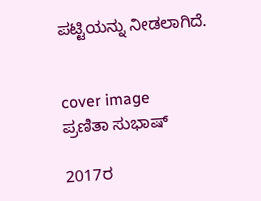ಪಟ್ಟಿಯನ್ನು ನೀಡಲಾಗಿದೆ.


cover image
ಪ್ರಣಿತಾ ಸುಭಾಷ್

2017ರ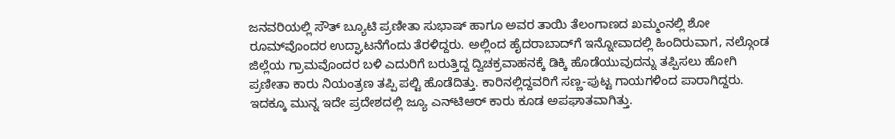ಜನವರಿಯಲ್ಲಿ ಸೌತ್ ಬ್ಯೂಟಿ ಪ್ರಣೀತಾ ಸುಭಾಷ್ ಹಾಗೂ ಅವರ ತಾಯಿ ತೆಲಂಗಾಣದ ಖಮ್ಮಂನಲ್ಲಿ ಶೋ ರೂಮ್‌ವೊಂದರ ಉದ್ಘಾಟನೆಗೆಂದು ತೆರಳಿದ್ದರು. ಅಲ್ಲಿಂದ ಹೈದರಾಬಾದ್‌ಗೆ ಇನ್ನೋವಾದಲ್ಲಿ ಹಿಂದಿರುವಾಗ, ನಲ್ಗೊಂಡ ಜಿಲ್ಲೆಯ ಗ್ರಾಮವೊಂದರ ಬಳಿ ಎದುರಿಗೆ ಬರುತ್ತಿದ್ದ ದ್ವಿಚಕ್ರವಾಹನಕ್ಕೆ ಡಿಕ್ಕಿ ಹೊಡೆಯುವುದನ್ನು ತಪ್ಪಿಸಲು ಹೋಗಿ ಪ್ರಣೀತಾ ಕಾರು ನಿಯಂತ್ರಣ ತಪ್ಪಿ ಪಲ್ಟಿ ಹೊಡೆದಿತ್ತು. ಕಾರಿನಲ್ಲಿದ್ದವರಿಗೆ ಸಣ್ಣ-ಪುಟ್ಟ ಗಾಯಗಳಿಂದ ಪಾರಾಗಿದ್ದರು. ಇದಕ್ಕೂ ಮುನ್ನ ಇದೇ ಪ್ರದೇಶದಲ್ಲಿ ಜ್ಯೂ ಎನ್‌ಟಿಆರ್ ಕಾರು ಕೂಡ ಅಪಘಾತವಾಗಿತ್ತು.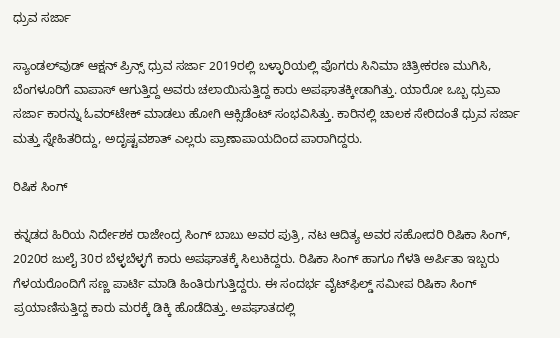ಧ್ರುವ ಸರ್ಜಾ

ಸ್ಯಾಂಡಲ್‌ವುಡ್‌ ಆಕ್ಷನ್ ಪ್ರಿನ್ಸ್ ಧ್ರುವ ಸರ್ಜಾ 2019ರಲ್ಲಿ ಬಳ್ಳಾರಿಯಲ್ಲಿ ಪೊಗರು ಸಿನಿಮಾ ಚಿತ್ರೀಕರಣ ಮುಗಿಸಿ, ಬೆಂಗಳೂರಿಗೆ ವಾಪಾಸ್ ಆಗುತ್ತಿದ್ದ ಅವರು ಚಲಾಯಿಸುತ್ತಿದ್ದ ಕಾರು ಅಪಘಾತಕ್ಕೀಡಾಗಿತ್ತು. ಯಾರೋ ಒಬ್ಬ ಧ್ರುವಾ ಸರ್ಜಾ ಕಾರನ್ನು ಓವರ್‌ಟೇಕ್ ಮಾಡಲು ಹೋಗಿ ಆಕ್ಸಿಡೆಂಟ್ ಸಂಭವಿಸಿತ್ತು. ಕಾರಿನಲ್ಲಿ ಚಾಲಕ ಸೇರಿದಂತೆ ಧ್ರುವ ಸರ್ಜಾ ಮತ್ತು ಸ್ನೇಹಿತರಿದ್ದು, ಅದೃಷ್ಟವಶಾತ್ ಎಲ್ಲರು ಪ್ರಾಣಾಪಾಯದಿಂದ ಪಾರಾಗಿದ್ದರು.

ರಿಷಿಕ ಸಿಂಗ್

ಕನ್ನಡದ ಹಿರಿಯ ನಿರ್ದೇಶಕ ರಾಜೇಂದ್ರ ಸಿಂಗ್ ಬಾಬು ಅವರ ಪುತ್ರಿ, ನಟ ಆದಿತ್ಯ ಅವರ ಸಹೋದರಿ ರಿಷಿಕಾ ಸಿಂಗ್, 2020ರ ಜುಲೈ 30ರ ಬೆಳ್ಳಬೆಳ್ಳಗೆ ಕಾರು ಅಪಘಾತಕ್ಕೆ ಸಿಲುಕಿದ್ದರು. ರಿಷಿಕಾ ಸಿಂಗ್ ಹಾಗೂ ಗೆಳತಿ ಅರ್ಪಿತಾ ಇಬ್ಬರು ಗೆಳಯರೊಂದಿಗೆ ಸಣ್ಣ ಪಾರ್ಟಿ ಮಾಡಿ ಹಿಂತಿರುಗುತ್ತಿದ್ದರು. ಈ ಸಂದರ್ಭ ವೈಟ್‌ಫಿಲ್ಡ್ ಸಮೀಪ ರಿಷಿಕಾ ಸಿಂಗ್ ಪ್ರಯಾಣಿಸುತ್ತಿದ್ದ ಕಾರು ಮರಕ್ಕೆ ಡಿಕ್ಕಿ ಹೊಡೆದಿತ್ತು. ಅಪಘಾತದಲ್ಲಿ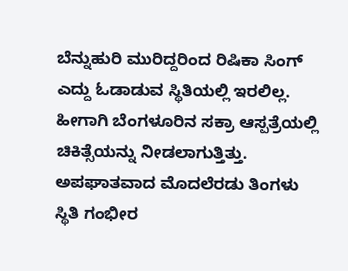ಬೆನ್ನುಹುರಿ ಮುರಿದ್ದರಿಂದ ರಿಷಿಕಾ ಸಿಂಗ್ ಎದ್ದು ಓಡಾಡುವ ಸ್ಥಿತಿಯಲ್ಲಿ ಇರಲಿಲ್ಲ. ಹೀಗಾಗಿ ಬೆಂಗಳೂರಿನ ಸಕ್ರಾ ಆಸ್ಪತ್ರೆಯಲ್ಲಿ ಚಿಕಿತ್ಸೆಯನ್ನು ನೀಡಲಾಗುತ್ತಿತ್ತು. ಅಪಘಾತವಾದ ಮೊದಲೆರಡು ತಿಂಗಳು ಸ್ಥಿತಿ ಗಂಭೀರ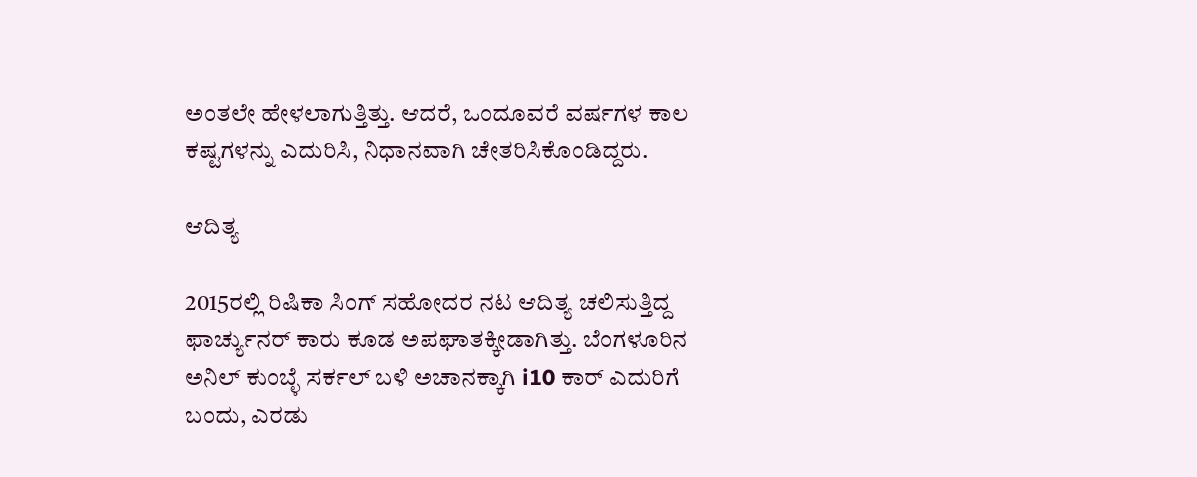ಅಂತಲೇ ಹೇಳಲಾಗುತ್ತಿತ್ತು. ಆದರೆ, ಒಂದೂವರೆ ವರ್ಷಗಳ ಕಾಲ ಕಷ್ಟಗಳನ್ನು ಎದುರಿಸಿ, ನಿಧಾನವಾಗಿ ಚೇತರಿಸಿಕೊಂಡಿದ್ದರು.

ಆದಿತ್ಯ

2015ರಲ್ಲಿ ರಿಷಿಕಾ ಸಿಂಗ್ ಸಹೋದರ ನಟ ಆದಿತ್ಯ ಚಲಿಸುತ್ತಿದ್ದ ಫಾರ್ಚ್ಯುನರ್ ಕಾರು ಕೂಡ ಅಪಘಾತಕ್ಕೀಡಾಗಿತ್ತು. ಬೆಂಗಳೂರಿನ ಅನಿಲ್ ಕುಂಬ್ಳೆ ಸರ್ಕಲ್ ಬಳಿ ಅಚಾನಕ್ಕಾಗಿ i10 ಕಾರ್ ಎದುರಿಗೆ ಬಂದು, ಎರಡು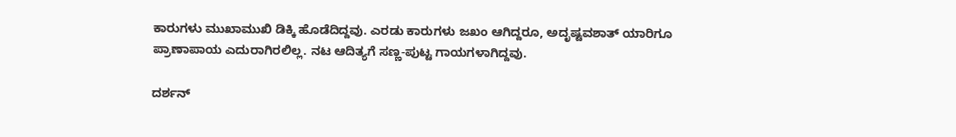ಕಾರುಗಳು ಮುಖಾಮುಖಿ ಡಿಕ್ಕಿ ಹೊಡೆದಿದ್ದವು. ಎರಡು ಕಾರುಗಳು ಜಖಂ ಆಗಿದ್ದರೂ, ಅದೃಷ್ಟವಶಾತ್ ಯಾರಿಗೂ ಪ್ರಾಣಾಪಾಯ ಎದುರಾಗಿರಲಿಲ್ಲ. ನಟ ಆದಿತ್ಯಗೆ ಸಣ್ಣ-ಪುಟ್ಟ ಗಾಯಗಳಾಗಿದ್ದವು.

ದರ್ಶನ್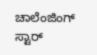ಚಾಲೆಂಜಿಂಗ್ ಸ್ಟಾರ್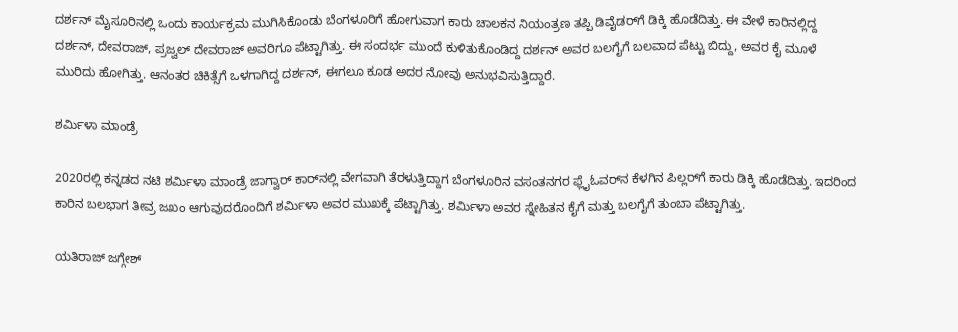ದರ್ಶನ್ ಮೈಸೂರಿನಲ್ಲಿ ಒಂದು ಕಾರ್ಯಕ್ರಮ ಮುಗಿಸಿಕೊಂಡು ಬೆಂಗಳೂರಿಗೆ ಹೋಗುವಾಗ ಕಾರು ಚಾಲಕನ ನಿಯಂತ್ರಣ ತಪ್ಪಿ ಡಿವೈಡರ್‌ಗೆ ಡಿಕ್ಕಿ ಹೊಡೆದಿತ್ತು. ಈ ವೇಳೆ ಕಾರಿನಲ್ಲಿದ್ದ ದರ್ಶನ್, ದೇವರಾಜ್‌, ಪ್ರಜ್ವಲ್ ದೇವರಾಜ್ ಅವರಿಗೂ ಪೆಟ್ಟಾಗಿತ್ತು. ಈ ಸಂದರ್ಭ ಮುಂದೆ ಕುಳಿತುಕೊಂಡಿದ್ದ ದರ್ಶನ್ ಅವರ ಬಲಗೈಗೆ ಬಲವಾದ ಪೆಟ್ಟು ಬಿದ್ದು, ಅವರ ಕೈ ಮೂಳೆ ಮುರಿದು ಹೋಗಿತ್ತು. ಆನಂತರ ಚಿಕಿತ್ಸೆಗೆ ಒಳಗಾಗಿದ್ದ ದರ್ಶನ್, ಈಗಲೂ ಕೂಡ ಅದರ ನೋವು ಅನುಭವಿಸುತ್ತಿದ್ದಾರೆ.

ಶರ್ಮಿಳಾ ಮಾಂಡ್ರೆ

2020ರಲ್ಲಿ ಕನ್ನಡದ ನಟಿ ಶರ್ಮಿಳಾ ಮಾಂಡ್ರೆ ಜಾಗ್ವಾರ್ ಕಾರ್‌ನಲ್ಲಿ ವೇಗವಾಗಿ ತೆರಳುತ್ತಿದ್ದಾಗ ಬೆಂಗಳೂರಿನ ವಸಂತನಗರ ಫ್ಲೈಓವರ್‌ನ ಕೆಳಗಿನ ಪಿಲ್ಲರ್‌ಗೆ ಕಾರು ಡಿಕ್ಕಿ ಹೊಡೆದಿತ್ತು. ಇದರಿಂದ ಕಾರಿನ ಬಲಭಾಗ ತೀವ್ರ ಜಖಂ ಆಗುವುದರೊಂದಿಗೆ ಶರ್ಮಿಳಾ ಅವರ ಮುಖಕ್ಕೆ ಪೆಟ್ಟಾಗಿತ್ತು. ಶರ್ಮಿಳಾ ಅವರ ಸ್ನೇಹಿತನ ಕೈಗೆ ಮತ್ತು ಬಲಗೈಗೆ ತುಂಬಾ ಪೆಟ್ಟಾಗಿತ್ತು.

ಯತಿರಾಜ್ ಜಗ್ಗೇಶ್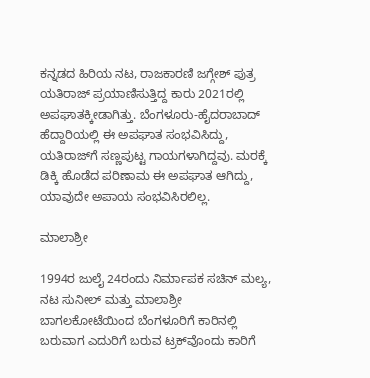ಕನ್ನಡದ ಹಿರಿಯ ನಟ, ರಾಜಕಾರಣಿ ಜಗ್ಗೇಶ್ ಪುತ್ರ ಯತಿರಾಜ್ ಪ್ರಯಾಣಿಸುತ್ತಿದ್ದ ಕಾರು 2021ರಲ್ಲಿ ಅಪಘಾತಕ್ಕೀಡಾಗಿತ್ತು. ಬೆಂಗಳೂರು-ಹೈದರಾಬಾದ್‌ ಹೆದ್ದಾರಿಯಲ್ಲಿ ಈ ಅಪಘಾತ ಸಂಭವಿಸಿದ್ದು, ಯತಿರಾಜ್‌ಗೆ ಸಣ್ಣಪುಟ್ಟ ಗಾಯಗಳಾಗಿದ್ದವು. ಮರಕ್ಕೆ ಡಿಕ್ಕಿ ಹೊಡೆದ ಪರಿಣಾಮ ಈ ಅಪಘಾತ ಆಗಿದ್ದು, ಯಾವುದೇ ಅಪಾಯ ಸಂಭವಿಸಿರಲಿಲ್ಲ.

ಮಾಲಾಶ್ರೀ

1994ರ ಜುಲೈ 24ರಂದು ನಿರ್ಮಾಪಕ ಸಚಿನ್ ಮಲ್ಯ, ನಟ ಸುನೀಲ್ ಮತ್ತು ಮಾಲಾಶ್ರೀ ಬಾಗಲಕೋಟೆಯಿಂದ ಬೆಂಗಳೂರಿಗೆ ಕಾರಿನಲ್ಲಿ ಬರುವಾಗ ಎದುರಿಗೆ ಬರುವ ಟ್ರಕ್‌ವೊಂದು ಕಾರಿಗೆ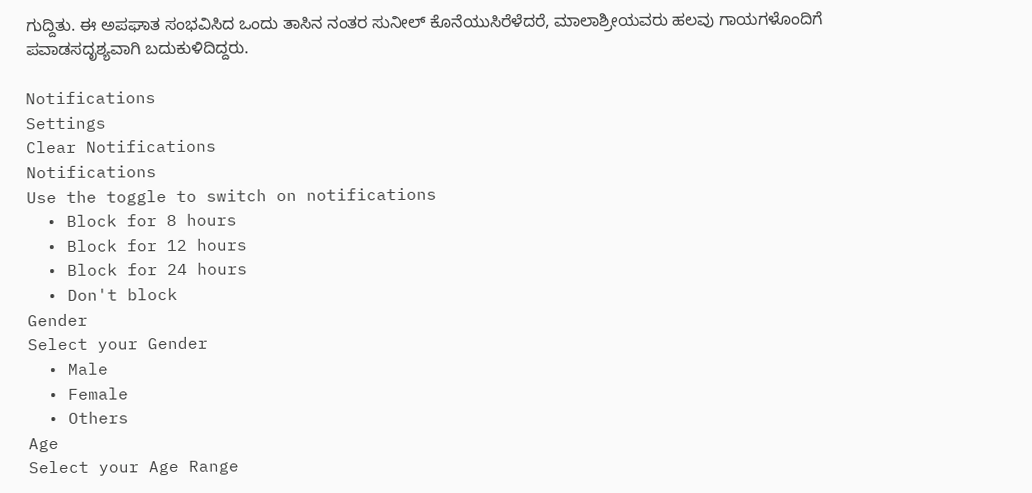ಗುದ್ದಿತು. ಈ ಅಪಘಾತ ಸಂಭವಿಸಿದ ಒಂದು ತಾಸಿನ ನಂತರ ಸುನೀಲ್ ಕೊನೆಯುಸಿರೆಳೆದರೆ, ಮಾಲಾಶ್ರೀಯವರು ಹಲವು ಗಾಯಗಳೊಂದಿಗೆ ಪವಾಡಸದೃಶ್ಯವಾಗಿ ಬದುಕುಳಿದಿದ್ದರು.

Notifications
Settings
Clear Notifications
Notifications
Use the toggle to switch on notifications
  • Block for 8 hours
  • Block for 12 hours
  • Block for 24 hours
  • Don't block
Gender
Select your Gender
  • Male
  • Female
  • Others
Age
Select your Age Range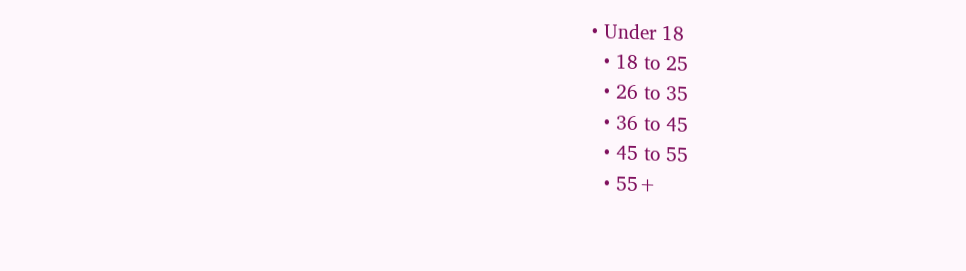• Under 18
  • 18 to 25
  • 26 to 35
  • 36 to 45
  • 45 to 55
  • 55+